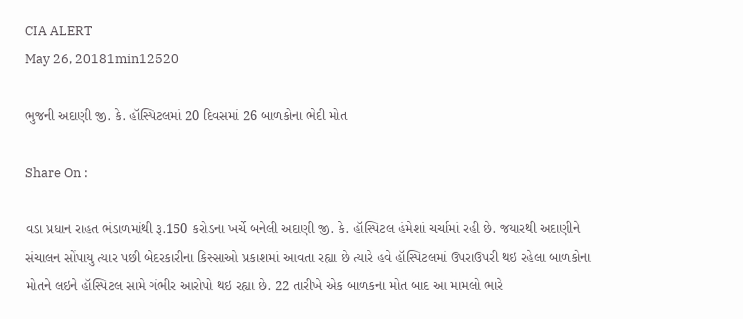CIA ALERT
May 26, 20181min12520

ભુજની અદાણી જી. કે. હૉસ્પિટલમાં 20 દિવસમાં 26 બાળકોના ભેદી મોત

Share On :

વડા પ્રધાન રાહત ભંડાળમાંથી રૂ.150 કરોડના ખર્ચે બનેલી અદાણી જી. કે. હૉસ્પિટલ હંમેશાં ચર્ચામાં રહી છે. જયારથી અદાણીને સંચાલન સોંપાયુ ત્યાર પછી બેદરકારીના કિસ્સાઓ પ્રકાશમાં આવતા રહ્યા છે ત્યારે હવે હૉસ્પિટલમાં ઉપરાઉપરી થઇ રહેલા બાળકોના મોતને લઇને હૉસ્પિટલ સામે ગંભીર આરોપો થઇ રહ્યા છે. 22 તારીખે એક બાળકના મોત બાદ આ મામલો ભારે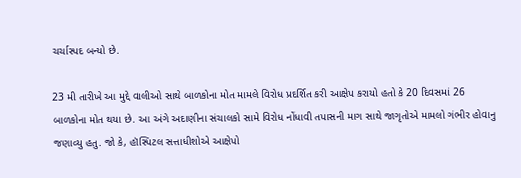ચર્ચાસ્પદ બન્યો છે.

23 મી તારીખે આ મુદ્દે વાલીઓ સાથે બાળકોના મોત મામલે વિરોધ પ્રદર્શિત કરી આક્ષેપ કરાયો હતો કે 20 દિવસમાં 26 બાળકોના મોત થયા છે. આ અંગે અદાણીના સંચાલકો સામે વિરોધ નોંધાવી તપાસની માગ સાથે જાગૃતોએ મામલો ગંભીર હોવાનુ જણાવ્યુ હતુ. જો કે, હૉસ્પિટલ સત્તાધીશોએ આક્ષેપો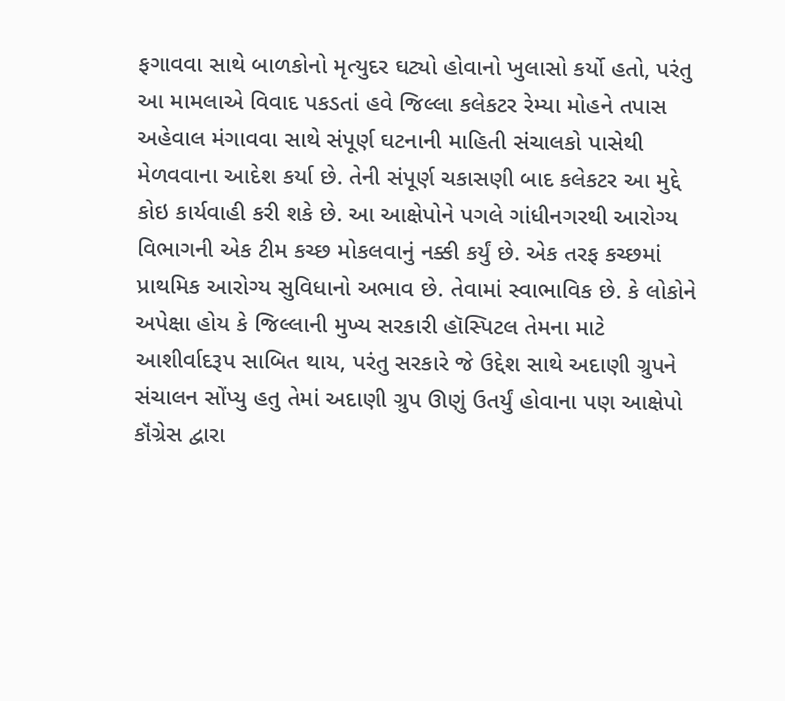ફગાવવા સાથે બાળકોનો મૃત્યુદર ઘટ્યો હોવાનો ખુલાસો કર્યો હતો, પરંતુ આ મામલાએ વિવાદ પકડતાં હવે જિલ્લા કલેકટર રેમ્યા મોહને તપાસ અહેવાલ મંગાવવા સાથે સંપૂર્ણ ઘટનાની માહિતી સંચાલકો પાસેથી મેળવવાના આદેશ કર્યા છે. તેની સંપૂર્ણ ચકાસણી બાદ કલેકટર આ મુદ્દે કોઇ કાર્યવાહી કરી શકે છે. આ આક્ષેપોને પગલે ગાંધીનગરથી આરોગ્ય વિભાગની એક ટીમ કચ્છ મોકલવાનું નક્કી કર્યું છે. એક તરફ કચ્છમાં પ્રાથમિક આરોગ્ય સુવિધાનો અભાવ છે. તેવામાં સ્વાભાવિક છે. કે લોકોને અપેક્ષા હોય કે જિલ્લાની મુખ્ય સરકારી હૉસ્પિટલ તેમના માટે આશીર્વાદરૂપ સાબિત થાય, પરંતુ સરકારે જે ઉદ્દેશ સાથે અદાણી ગ્રુપને સંચાલન સોંપ્યુ હતુ તેમાં અદાણી ગ્રુપ ઊણું ઉતર્યું હોવાના પણ આક્ષેપો કૉંગ્રેસ દ્વારા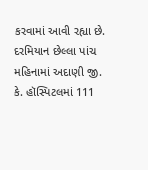કરવામાં આવી રહ્યા છે. દરમિયાન છેલ્લા પાંચ મહિનામાં અદાણી જી. કે. હૉસ્પિટલમાં 111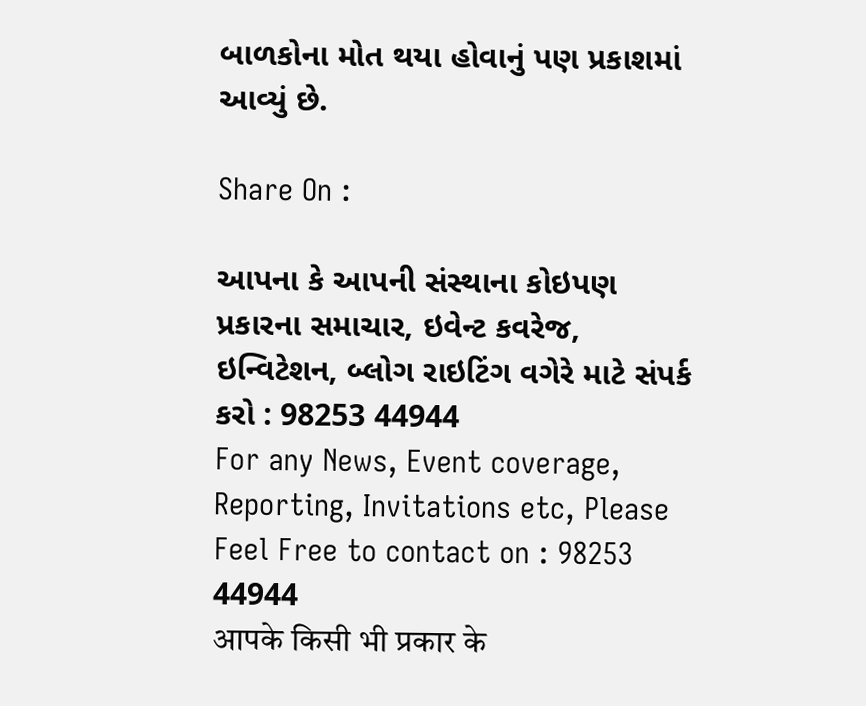બાળકોના મોત થયા હોવાનું પણ પ્રકાશમાં આવ્યું છે.

Share On :

આપના કે આપની સંસ્થાના કોઇપણ પ્રકારના સમાચાર, ઇવેન્ટ કવરેજ, ઇન્વિટેશન, બ્લોગ રાઇટિંગ વગેરે માટે સંપર્ક કરો : 98253 44944
For any News, Event coverage, Reporting, Invitations etc, Please Feel Free to contact on : 98253 44944
आपके किसी भी प्रकार के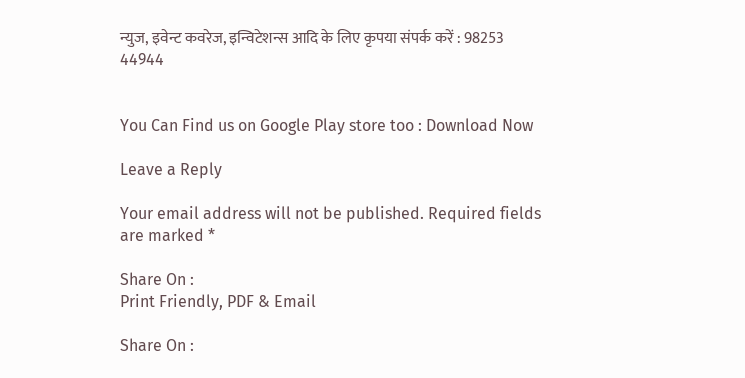न्युज, इवेन्ट कवरेज, इन्विटेशन्स आदि के लिए कृपया संपर्क करें : 98253 44944


You Can Find us on Google Play store too : Download Now

Leave a Reply

Your email address will not be published. Required fields are marked *

Share On :
Print Friendly, PDF & Email

Share On :